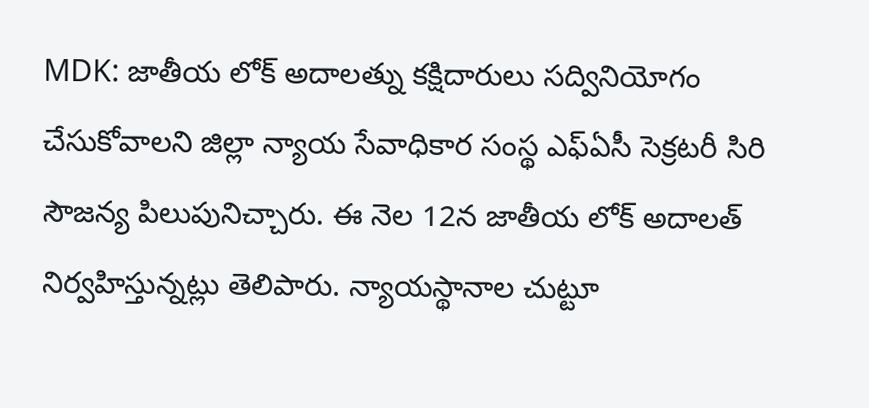MDK: జాతీయ లోక్ అదాలత్ను కక్షిదారులు సద్వినియోగం చేసుకోవాలని జిల్లా న్యాయ సేవాధికార సంస్థ ఎఫ్ఏసీ సెక్రటరీ సిరి సౌజన్య పిలుపునిచ్చారు. ఈ నెల 12న జాతీయ లోక్ అదాలత్ నిర్వహిస్తున్నట్లు తెలిపారు. న్యాయస్థానాల చుట్టూ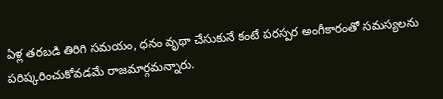ఏళ్ల తరబడి తిరిగి సమయం, ధనం వృథా చేసుకునే కంటే పరస్పర అంగీకారంతో సమస్యలను పరిష్కరించుకోవడమే రాజమార్గమన్నారు.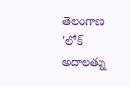తెలంగాణ
'లోక్ అదాలత్ను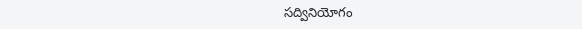సద్వినియోగం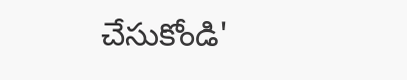చేసుకోండి'